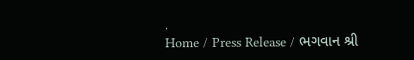.
Home / Press Release / ભગવાન શ્રી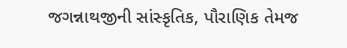જગન્નાથજીની સાંસ્કૃતિક, પૌરાણિક તેમજ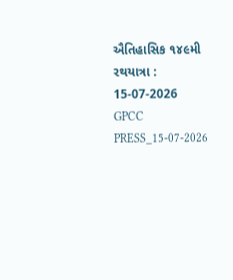ઐતિહાસિક ૧૪૯મી રથયાત્રા : 15-07-2026
GPCC PRESS_15-07-2026